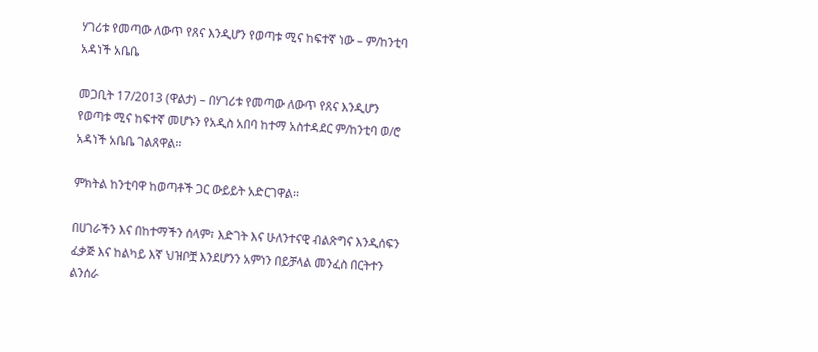ሃገሪቱ የመጣው ለውጥ የጸና እንዲሆን የወጣቱ ሚና ከፍተኛ ነው – ም/ከንቲባ አዳነች አቤቤ

መጋቢት 17/2013 (ዋልታ) – በሃገሪቱ የመጣው ለውጥ የጸና እንዲሆን የወጣቱ ሚና ከፍተኛ መሆኑን የአዲስ አበባ ከተማ አስተዳደር ም/ከንቲባ ወ/ሮ አዳነች አቤቤ ገልጸዋል፡፡

ምክትል ከንቲባዋ ከወጣቶች ጋር ውይይት አድርገዋል፡፡

በሀገራችን እና በከተማችን ሰላም፣ እድገት እና ሁለንተናዊ ብልጽግና እንዲሰፍን ፈቃጅ እና ከልካይ እኛ ህዝቦቿ እንደሆንን አምነን በይቻላል መንፈስ በርትተን ልንሰራ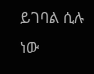ይገባል ሲሉ ነው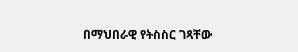በማህበራዊ የትስስር ገጻቸው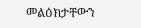መልዕክታቸውን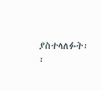ያስተላለፉት፡፡